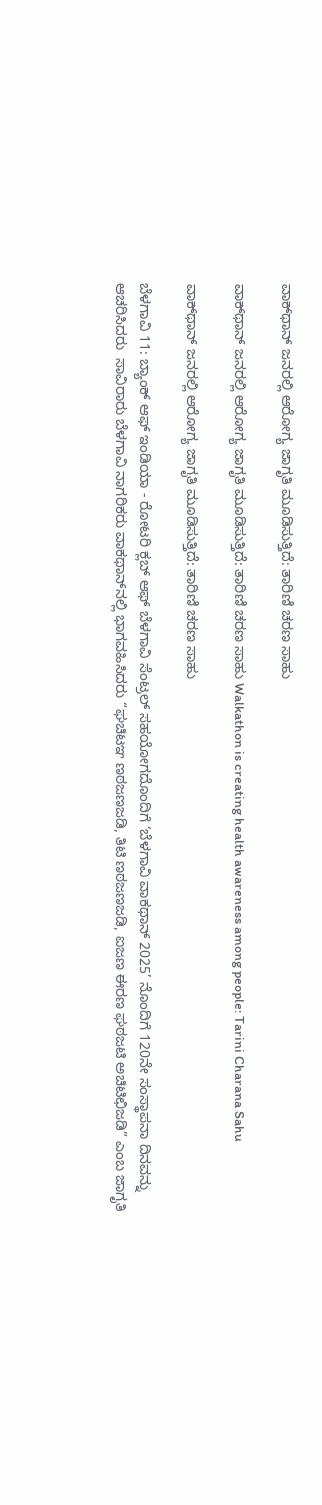ವಾಕ್‌ಥಾನ್ ಜನರಲ್ಲಿ ಆರೋಗ್ಯ ಜಾಗೃತಿ ಮೂಡಿಸುತ್ತಿದೆ: ತಾರಿಣಿ ಚರಣ ಸಾಹು

ವಾಕ್‌ಥಾನ್ ಜನರಲ್ಲಿ ಆರೋಗ್ಯ ಜಾಗೃತಿ ಮೂಡಿಸುತ್ತಿದೆ: ತಾರಿಣಿ ಚರಣ ಸಾಹು Walkathon is creating health awareness among people: Tarini Charana Sahu

ವಾಕ್‌ಥಾನ್ ಜನರಲ್ಲಿ ಆರೋಗ್ಯ ಜಾಗೃತಿ ಮೂಡಿಸುತ್ತಿದೆ: ತಾರಿಣಿ ಚರಣ ಸಾಹು

ಬೆಳಗಾವಿ 11: ಬ್ಯಾಂಕ್ ಆಫ್ ಇಂಡಿಯಾ - ರೋಟರಿ ಕ್ಲಬ್ ಆಫ್ ಬೆಳಗಾವಿ ಸೆಂಟ್ರಲ್ ಸಹಯೋಗದೊಂದಿಗೆ ‘ಬೆಳಗಾವಿ ವಾಕಥಾನ್ 2025’ ನೊಂದಿಗೆ 120ನೇ ಸಂಸ್ಥಾಪನಾ ದಿನವನ್ನು ಆಚರಿಸಿದರು  ಸಾವಿರಾರು ಬೆಳಗಾವಿ ನಾಗರಿಕರು ವಾಕಥಾನ್‌ನಲ್ಲಿ ಭಾಗವಹಿಸಿದರು “ಘಚಿಟಞ ಣಠಜಣಜಡಿ, ತಿಟಿ ಣಠಜಣಜಡಿ, ಐಜಣ ಈರಣ ಘಠಜಟಿ ಅಚಿಟಿಛಿಜಡಿ” ಎಂಬ ಜಾಗೃತಿ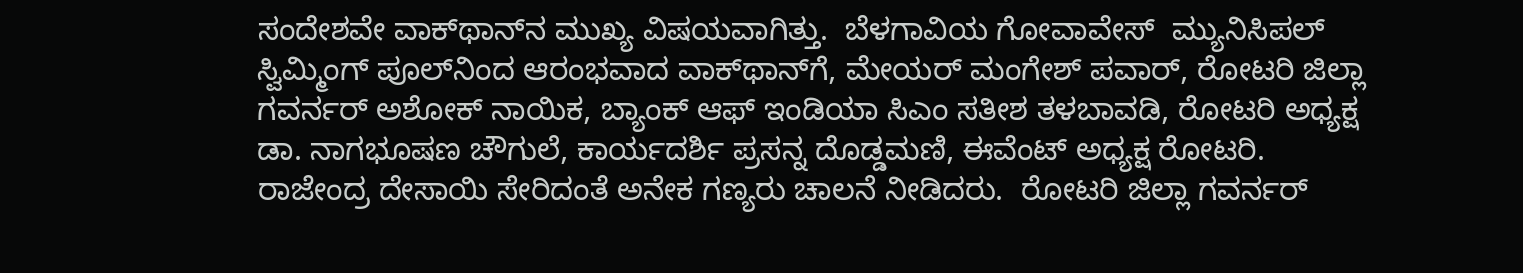ಸಂದೇಶವೇ ವಾಕ್‌ಥಾನ್‌ನ ಮುಖ್ಯ ವಿಷಯವಾಗಿತ್ತು.  ಬೆಳಗಾವಿಯ ಗೋವಾವೇಸ್  ಮ್ಯುನಿಸಿಪಲ್ ಸ್ವಿಮ್ಮಿಂಗ್ ಪೂಲ್‌ನಿಂದ ಆರಂಭವಾದ ವಾಕ್‌ಥಾನ್‌ಗೆ, ಮೇಯರ್ ಮಂಗೇಶ್ ಪವಾರ್, ರೋಟರಿ ಜಿಲ್ಲಾ ಗವರ್ನರ್ ಅಶೋಕ್ ನಾಯಿಕ, ಬ್ಯಾಂಕ್ ಆಫ್ ಇಂಡಿಯಾ ಸಿಎಂ ಸತೀಶ ತಳಬಾವಡಿ, ರೋಟರಿ ಅಧ್ಯಕ್ಷ ಡಾ. ನಾಗಭೂಷಣ ಚೌಗುಲೆ, ಕಾರ್ಯದರ್ಶಿ ಪ್ರಸನ್ನ ದೊಡ್ಡಮಣಿ, ಈವೆಂಟ್ ಅಧ್ಯಕ್ಷ ರೋಟರಿ. ರಾಜೇಂದ್ರ ದೇಸಾಯಿ ಸೇರಿದಂತೆ ಅನೇಕ ಗಣ್ಯರು ಚಾಲನೆ ನೀಡಿದರು.  ರೋಟರಿ ಜಿಲ್ಲಾ ಗವರ್ನರ್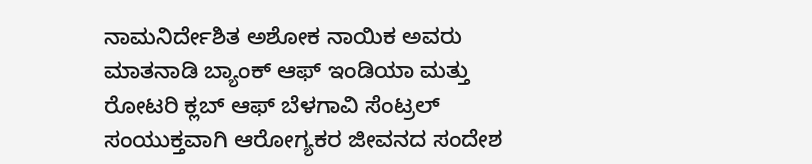ನಾಮನಿರ್ದೇಶಿತ ಅಶೋಕ ನಾಯಿಕ ಅವರು ಮಾತನಾಡಿ ಬ್ಯಾಂಕ್ ಆಫ್ ಇಂಡಿಯಾ ಮತ್ತು ರೋಟರಿ ಕ್ಲಬ್ ಆಫ್ ಬೆಳಗಾವಿ ಸೆಂಟ್ರಲ್ ಸಂಯುಕ್ತವಾಗಿ ಆರೋಗ್ಯಕರ ಜೀವನದ ಸಂದೇಶ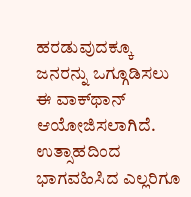ಹರಡುವುದಕ್ಕೂ ಜನರನ್ನು ಒಗ್ಗೂಡಿಸಲು ಈ ವಾಕ್‌ಥಾನ್ ಆಯೋಜಿಸಲಾಗಿದೆ. ಉತ್ಸಾಹದಿಂದ ಭಾಗವಹಿಸಿದ ಎಲ್ಲರಿಗೂ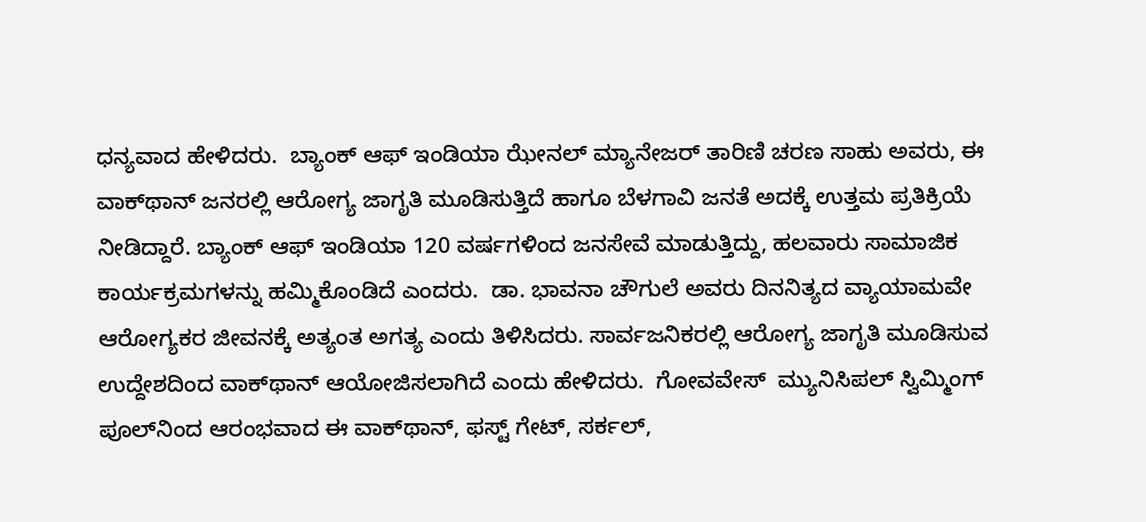ಧನ್ಯವಾದ ಹೇಳಿದರು.  ಬ್ಯಾಂಕ್ ಆಫ್ ಇಂಡಿಯಾ ಝೇನಲ್ ಮ್ಯಾನೇಜರ್ ತಾರಿಣಿ ಚರಣ ಸಾಹು ಅವರು, ಈ ವಾಕ್‌ಥಾನ್ ಜನರಲ್ಲಿ ಆರೋಗ್ಯ ಜಾಗೃತಿ ಮೂಡಿಸುತ್ತಿದೆ ಹಾಗೂ ಬೆಳಗಾವಿ ಜನತೆ ಅದಕ್ಕೆ ಉತ್ತಮ ಪ್ರತಿಕ್ರಿಯೆ ನೀಡಿದ್ದಾರೆ. ಬ್ಯಾಂಕ್ ಆಫ್ ಇಂಡಿಯಾ 120 ವರ್ಷಗಳಿಂದ ಜನಸೇವೆ ಮಾಡುತ್ತಿದ್ದು, ಹಲವಾರು ಸಾಮಾಜಿಕ ಕಾರ್ಯಕ್ರಮಗಳನ್ನು ಹಮ್ಮಿಕೊಂಡಿದೆ ಎಂದರು.  ಡಾ. ಭಾವನಾ ಚೌಗುಲೆ ಅವರು ದಿನನಿತ್ಯದ ವ್ಯಾಯಾಮವೇ ಆರೋಗ್ಯಕರ ಜೀವನಕ್ಕೆ ಅತ್ಯಂತ ಅಗತ್ಯ ಎಂದು ತಿಳಿಸಿದರು. ಸಾರ್ವಜನಿಕರಲ್ಲಿ ಆರೋಗ್ಯ ಜಾಗೃತಿ ಮೂಡಿಸುವ ಉದ್ದೇಶದಿಂದ ವಾಕ್‌ಥಾನ್ ಆಯೋಜಿಸಲಾಗಿದೆ ಎಂದು ಹೇಳಿದರು.  ಗೋವವೇಸ್  ಮ್ಯುನಿಸಿಪಲ್ ಸ್ವಿಮ್ಮಿಂಗ್ ಪೂಲ್‌ನಿಂದ ಆರಂಭವಾದ ಈ ವಾಕ್‌ಥಾನ್, ಫಸ್ಟ್‌ ಗೇಟ್, ಸರ್ಕಲ್,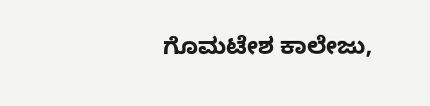ಗೊಮಟೇಶ ಕಾಲೇಜು,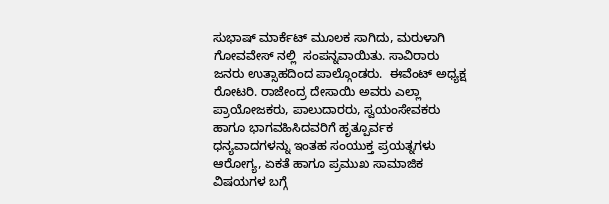ಸುಭಾಷ್ ಮಾರ್ಕೆಟ್ ಮೂಲಕ ಸಾಗಿದು, ಮರುಳಾಗಿ  ಗೋವವೇಸ್ ನಲ್ಲಿ  ಸಂಪನ್ನವಾಯಿತು. ಸಾವಿರಾರು ಜನರು ಉತ್ಸಾಹದಿಂದ ಪಾಲ್ಗೊಂಡರು.  ಈವೆಂಟ್ ಅಧ್ಯಕ್ಷ ರೋಟರಿ. ರಾಜೇಂದ್ರ ದೇಸಾಯಿ ಅವರು ಎಲ್ಲಾ ಪ್ರಾಯೋಜಕರು, ಪಾಲುದಾರರು, ಸ್ವಯಂಸೇವಕರು ಹಾಗೂ ಭಾಗವಹಿಸಿದವರಿಗೆ ಹೃತ್ಪೂರ್ವಕ ಧನ್ಯವಾದಗಳನ್ನು ಇಂತಹ ಸಂಯುಕ್ತ ಪ್ರಯತ್ನಗಳು ಆರೋಗ್ಯ, ಏಕತೆ ಹಾಗೂ ಪ್ರಮುಖ ಸಾಮಾಜಿಕ ವಿಷಯಗಳ ಬಗ್ಗೆ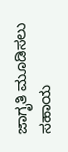ಜಾಗೃತಿ ಮೂಡಿಸಲು ಸಹಾಯ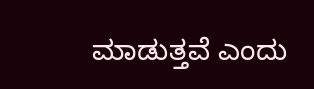ಮಾಡುತ್ತವೆ ಎಂದು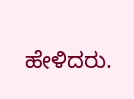ಹೇಳಿದರು.